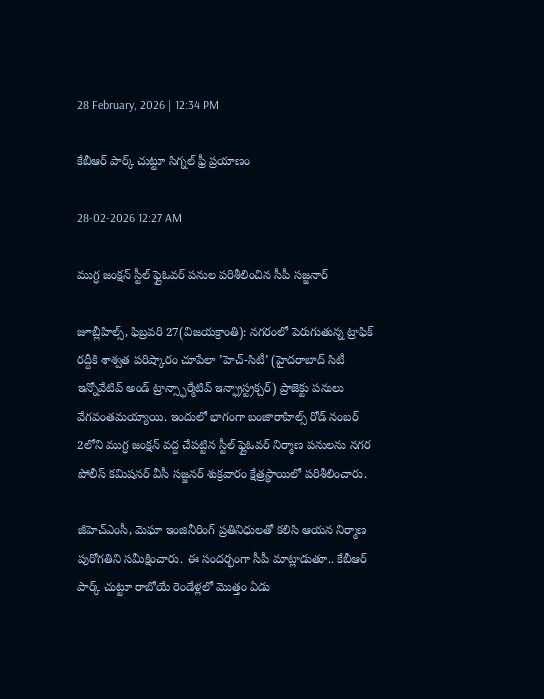28 February, 2026 | 12:34 PM

కేబీఆర్ పార్క్ చుట్టూ సిగ్నల్ ఫ్రీ ప్రయాణం

28-02-2026 12:27 AM

ముగ్ధ జంక్షన్ స్టీల్ ఫ్లైఓవర్ పనుల పరిశీలించిన సీపీ సజ్జనార్

జూబ్లీహిల్స్, ఫిబ్రవరి 27(విజయక్రాంతి): నగరంలో పెరుగుతున్న ట్రాఫిక్ రద్దీకి శాశ్వత పరిష్కారం చూపేలా ’హెచ్-సిటీ’ (హైదరాబాద్ సిటీ ఇన్నోవేటివ్ అండ్ ట్రాన్స్ఫార్మేటివ్ ఇన్ఫ్రాస్ట్రక్చర్) ప్రాజెక్టు పనులు వేగవంతమయ్యాయి. ఇందులో భాగంగా బంజారాహిల్స్ రోడ్ నంబర్ 2లోని ముగ్ధ జంక్షన్ వద్ద చేపట్టిన స్టీల్ ఫ్లైఓవర్ నిర్మాణ పనులను నగర పోలీస్ కమిషనర్ వీసీ సజ్జనర్ శుక్రవారం క్షేత్రస్థాయిలో పరిశీలించారు.

జీహెచ్‌ఎంసీ, మెఘా ఇంజినీరింగ్ ప్రతినిధులతో కలిసి ఆయన నిర్మాణ పురోగతిని సమీక్షించారు. ఈ సందర్భంగా సీపీ మాట్లాడుతూ.. కేబీఆర్ పార్క్ చుట్టూ రాబోయే రెండేళ్లలో మొత్తం ఏడు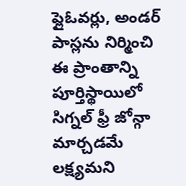ఫ్లైఓవర్లు, అండర్ పాస్లను నిర్మించి ఈ ప్రాంతాన్ని పూర్తిస్థాయిలో సిగ్నల్ ఫ్రీ జోన్గా మార్చడమే లక్ష్యమని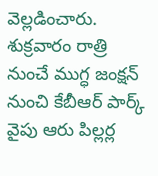వెల్లడించారు. శుక్రవారం రాత్రి నుంచే ముగ్ధ జంక్షన్ నుంచి కేబీఆర్ పార్క్ వైపు ఆరు పిల్లర్ల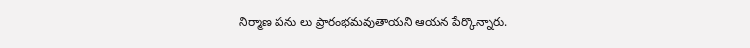నిర్మాణ పను లు ప్రారంభమవుతాయని ఆయన పేర్కొన్నారు.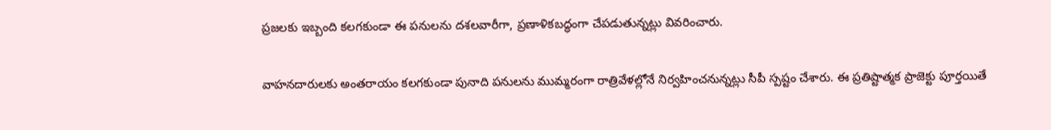ప్రజలకు ఇబ్బంది కలగకుండా ఈ పనులను దశలవారీగా, ప్రణాళికబద్ధంగా చేపడుతున్నట్లు వివరించారు.

వాహనదారులకు అంతరాయం కలగకుండా పునాది పనులను ముమ్మరంగా రాత్రివేళల్లోనే నిర్వహించనున్నట్లు సీపీ స్పష్టం చేశారు. ఈ ప్రతిష్టాత్మక ప్రాజెక్టు పూర్తయితే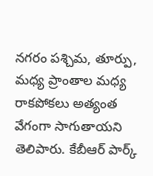నగరం పశ్చిమ, తూర్పు, మధ్య ప్రాంతాల మధ్య రాకపోకలు అత్యంత వేగంగా సాగుతాయని తెలిపారు. కేబీఆర్ పార్క్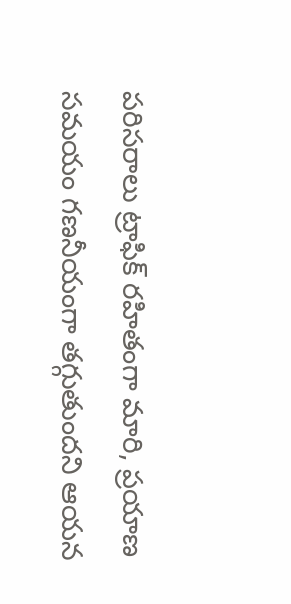పరిసరాలు ట్రాఫిక్ రహితంగా మారి, ప్రయాణ సమయం గణనీయంగా తగ్గుతుందని ఆయన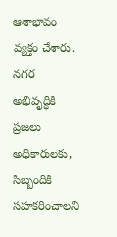ఆశాభావం వ్యక్తం చేశారు. నగర అభివృద్ధికి ప్రజలు అధికారులకు, సిబ్బందికి సహకరించాలని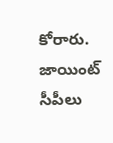కోరారు. జాయింట్ సీపీలు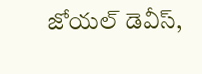జోయల్ డెవీస్,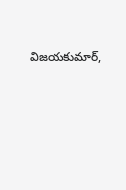విజయకుమార్,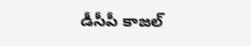డీసీపీ కాజల్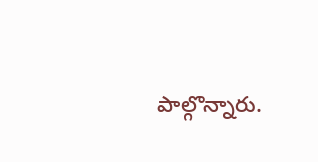పాల్గొన్నారు.